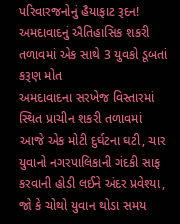પરિવારજનોનું હૈયાફાટ રૂદન! અમદાવાદનું ઐતિહાસિક શકરી તળાવમાં એક સાથે 3 યુવકો ડૂબતાં કરૂણ મોત
અમદાવાદના સરખેજ વિસ્તારમાં સ્થિત પ્રાચીન શકરી તળાવમાં આજે એક મોટી દુર્ઘટના ઘટી, ચાર યુવાનો નગરપાલિકાની ગંદકી સાફ કરવાની હોડી લઈને અંદર પ્રવેશ્યા, જો કે ચોથો યુવાન થોડા સમય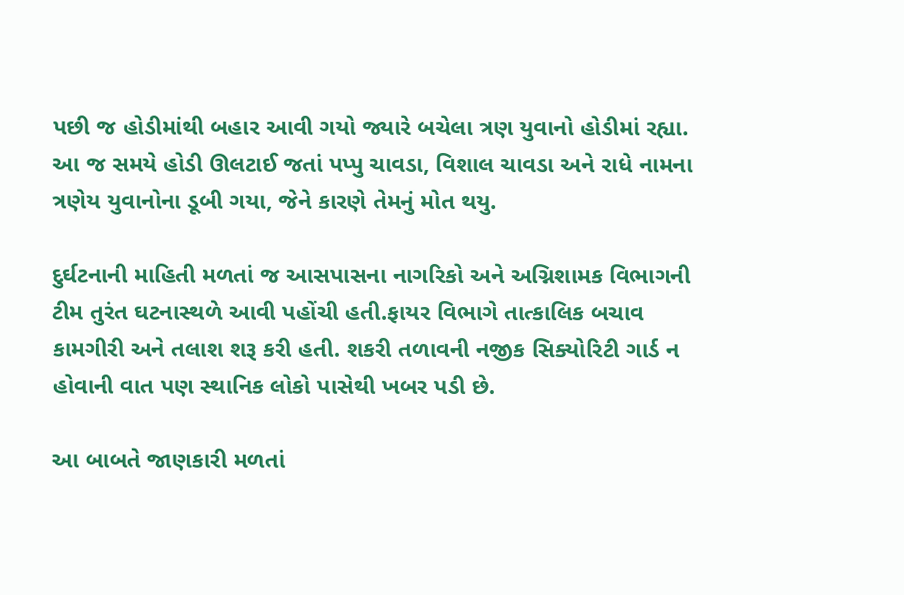પછી જ હોડીમાંથી બહાર આવી ગયો જ્યારે બચેલા ત્રણ યુવાનો હોડીમાં રહ્યા. આ જ સમયે હોડી ઊલટાઈ જતાં પપ્પુ ચાવડા, વિશાલ ચાવડા અને રાધે નામના ત્રણેય યુવાનોના ડૂબી ગયા, જેને કારણે તેમનું મોત થયુ.

દુર્ઘટનાની માહિતી મળતાં જ આસપાસના નાગરિકો અને અગ્નિશામક વિભાગની ટીમ તુરંત ઘટનાસ્થળે આવી પહોંચી હતી.ફાયર વિભાગે તાત્કાલિક બચાવ કામગીરી અને તલાશ શરૂ કરી હતી. શકરી તળાવની નજીક સિક્યોરિટી ગાર્ડ ન હોવાની વાત પણ સ્થાનિક લોકો પાસેથી ખબર પડી છે.

આ બાબતે જાણકારી મળતાં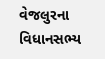વેજલુરના વિધાનસભ્ય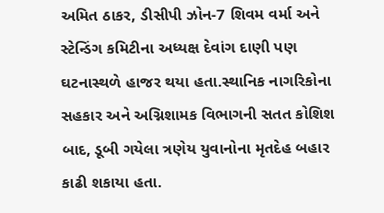અમિત ઠાકર, ડીસીપી ઝોન-7 શિવમ વર્મા અને સ્ટેન્ડિંગ કમિટીના અધ્યક્ષ દેવાંગ દાણી પણ ઘટનાસ્થળે હાજર થયા હતા.સ્થાનિક નાગરિકોના સહકાર અને અગ્નિશામક વિભાગની સતત કોશિશ બાદ, ડૂબી ગયેલા ત્રણેય યુવાનોના મૃતદેહ બહાર કાઢી શકાયા હતા.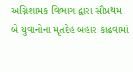અગ્નિશામક વિભાગ દ્વારા સૌપ્રથમ બે યુવાનોના મૃતદેહ બહાર કાઢવામાં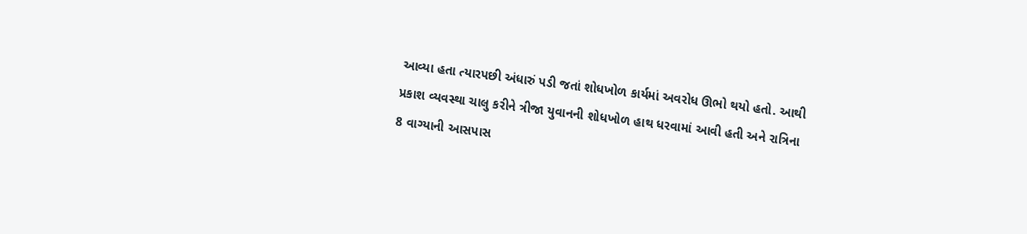આવ્યા હતા ત્યારપછી અંધારું પડી જતાં શોધખોળ કાર્યમાં અવરોધ ઊભો થયો હતો. આથી પ્રકાશ વ્યવસ્થા ચાલુ કરીને ત્રીજા યુવાનની શોધખોળ હાથ ધરવામાં આવી હતી અને રાત્રિના 8 વાગ્યાની આસપાસ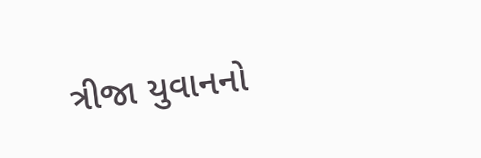ત્રીજા યુવાનનો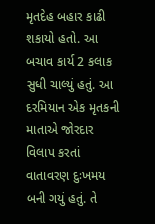મૃતદેહ બહાર કાઢી શકાયો હતો. આ બચાવ કાર્ય 2 કલાક સુધી ચાલ્યું હતું. આ દરમિયાન એક મૃતકની માતાએ જોરદાર વિલાપ કરતાં વાતાવરણ દુઃખમય બની ગયું હતું. તે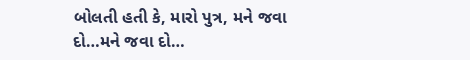બોલતી હતી કે, મારો પુત્ર, મને જવા દો…મને જવા દો…